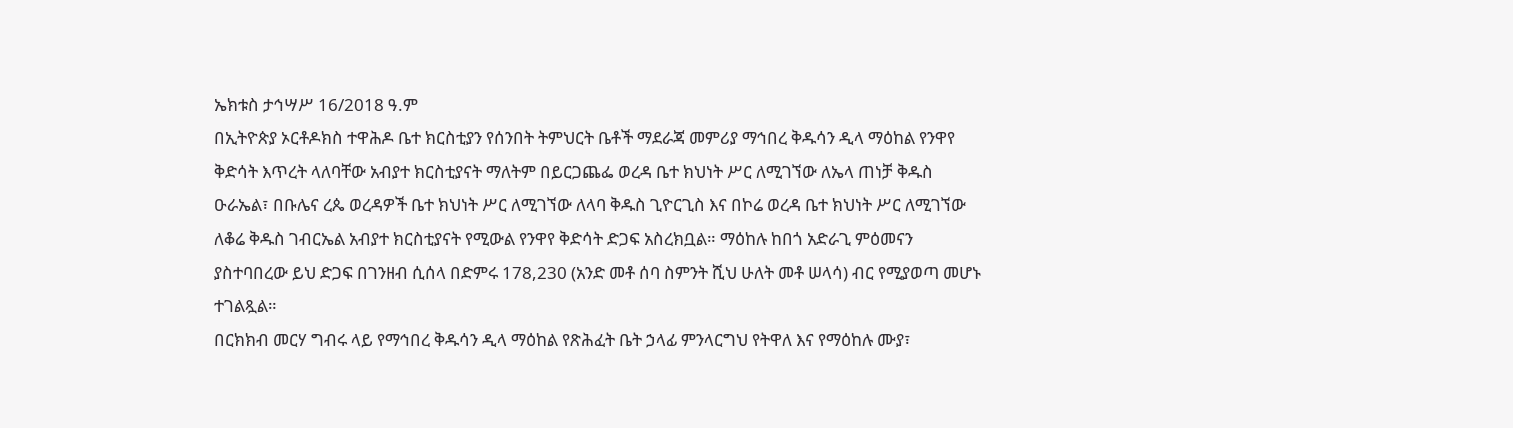ኤክቱስ ታኅሣሥ 16/2018 ዓ.ም
በኢትዮጵያ ኦርቶዶክስ ተዋሕዶ ቤተ ክርስቲያን የሰንበት ትምህርት ቤቶች ማደራጃ መምሪያ ማኅበረ ቅዱሳን ዲላ ማዕከል የንዋየ ቅድሳት እጥረት ላለባቸው አብያተ ክርስቲያናት ማለትም በይርጋጨፌ ወረዳ ቤተ ክህነት ሥር ለሚገኘው ለኤላ ጠነቻ ቅዱስ ዑራኤል፣ በቡሌና ረጴ ወረዳዎች ቤተ ክህነት ሥር ለሚገኘው ለላባ ቅዱስ ጊዮርጊስ እና በኮሬ ወረዳ ቤተ ክህነት ሥር ለሚገኘው ለቆሬ ቅዱስ ገብርኤል አብያተ ክርስቲያናት የሚውል የንዋየ ቅድሳት ድጋፍ አስረክቧል። ማዕከሉ ከበጎ አድራጊ ምዕመናን ያስተባበረው ይህ ድጋፍ በገንዘብ ሲሰላ በድምሩ 178,230 (አንድ መቶ ሰባ ስምንት ሺህ ሁለት መቶ ሠላሳ) ብር የሚያወጣ መሆኑ ተገልጿል።
በርክክብ መርሃ ግብሩ ላይ የማኅበረ ቅዱሳን ዲላ ማዕከል የጽሕፈት ቤት ኃላፊ ምንላርግህ የትዋለ እና የማዕከሉ ሙያ፣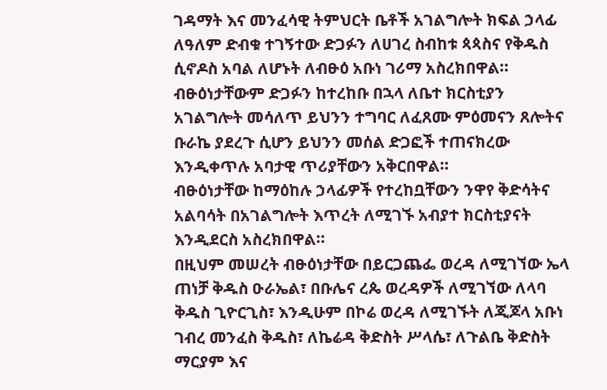ገዳማት እና መንፈሳዊ ትምህርት ቤቶች አገልግሎት ክፍል ኃላፊ ለዓለም ድብቁ ተገኝተው ድጋፉን ለሀገረ ስብከቱ ጳጳስና የቅዱስ ሲኖዶስ አባል ለሆኑት ለብፁዕ አቡነ ገሪማ አስረክበዋል።
ብፁዕነታቸውም ድጋፉን ከተረከቡ በኋላ ለቤተ ክርስቲያን አገልግሎት መሳለጥ ይህንን ተግባር ለፈጸሙ ምዕመናን ጸሎትና ቡራኬ ያደረጉ ሲሆን ይህንን መሰል ድጋፎች ተጠናክረው እንዲቀጥሉ አባታዊ ጥሪያቸውን አቅርበዋል።
ብፁዕነታቸው ከማዕከሉ ኃላፊዎች የተረከቧቸውን ንዋየ ቅድሳትና አልባሳት በአገልግሎት እጥረት ለሚገኙ አብያተ ክርስቲያናት እንዲደርስ አስረክበዋል።
በዚህም መሠረት ብፁዕነታቸው በይርጋጨፌ ወረዳ ለሚገኘው ኤላ ጠነቻ ቅዱስ ዑራኤል፣ በቡሌና ረጴ ወረዳዎች ለሚገኘው ለላባ ቅዱስ ጊዮርጊስ፣ እንዲሁም በኮሬ ወረዳ ለሚገኙት ለጂጆላ አቡነ ገብረ መንፈስ ቅዱስ፣ ለኬሬዳ ቅድስት ሥላሴ፣ ለጉልቤ ቅድስት ማርያም እና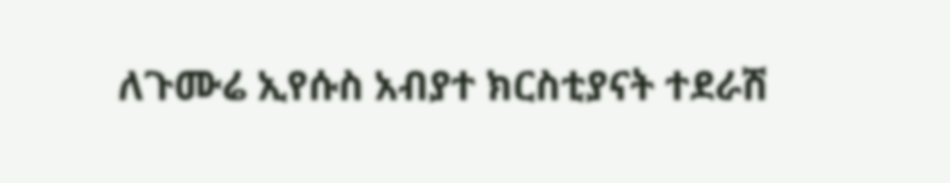ለጉሙሬ ኢየሱስ አብያተ ክርስቲያናት ተደራሽ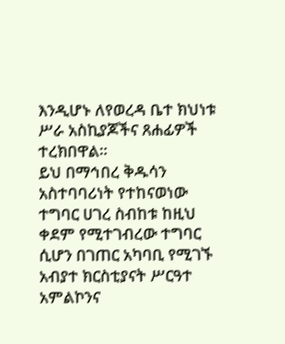እንዲሆኑ ለየወረዳ ቤተ ክህነቱ ሥራ አስኪያጆችና ጸሐፊዎች ተረክበዋል።
ይህ በማኅበረ ቅዱሳን አስተባባሪነት የተከናወነው ተግባር ሀገረ ስብከቱ ከዚህ ቀደም የሚተገብረው ተግባር ሲሆን በገጠር አካባቢ የሚገኙ አብያተ ክርስቲያናት ሥርዓተ አምልኮንና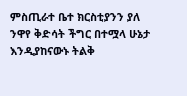ምስጢራተ ቤተ ክርስቲያንን ያለ ንዋየ ቅድሳት ችግር በተሟላ ሁኔታ እንዲያከናውኑ ትልቅ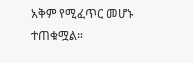አቅም የሚፈጥር መሆኑ ተጠቁሟል።